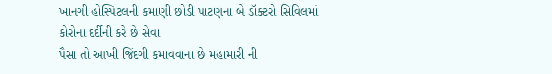ખાનગી હોસ્પિટલની કમાણી છોડી પાટણના બે ડૉક્ટરો સિવિલમાં કોરોના દર્દીની કરે છે સેવા
પૈસા તો આખી જિંદગી કમાવવાના છે મહામારી ની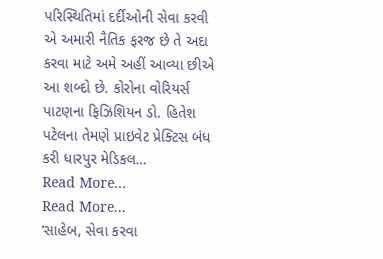પરિસ્થિતિમાં દર્દીઓની સેવા કરવી એ અમારી નૈતિક ફરજ છે તે અદા કરવા માટે અમે અહીં આવ્યા છીએ આ શબ્દો છે. કોરોના વોરિયર્સ પાટણના ફિઝિશિયન ડો. હિતેશ પટેલના તેમણે પ્રાઇવેટ પ્રેક્ટિસ બંધ કરી ધારપુર મેડિકલ…
Read More...
Read More...
‘સાહેબ, સેવા કરવા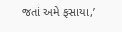જતાં અમે ફસાયા,’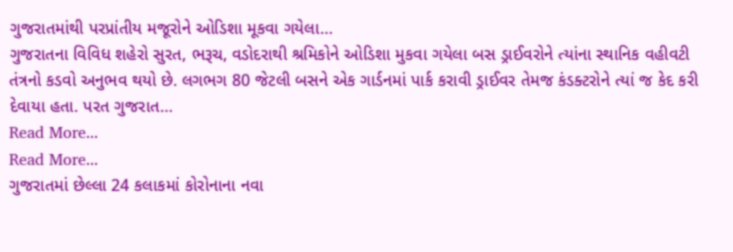ગુજરાતમાંથી પરપ્રાંતીય મજૂરોને ઓડિશા મૂકવા ગયેલા…
ગુજરાતના વિવિધ શહેરો સુરત, ભરૂચ, વડોદરાથી શ્રમિકોને ઓડિશા મુકવા ગયેલા બસ ડ્રાઈવરોને ત્યાંના સ્થાનિક વહીવટી તંત્રનો કડવો અનુભવ થયો છે. લગભગ 80 જેટલી બસને એક ગાર્ડનમાં પાર્ક કરાવી ડ્રાઈવર તેમજ કંડક્ટરોને ત્યાં જ કેદ કરી દેવાયા હતા. પરત ગુજરાત…
Read More...
Read More...
ગુજરાતમાં છેલ્લા 24 કલાકમાં કોરોનાના નવા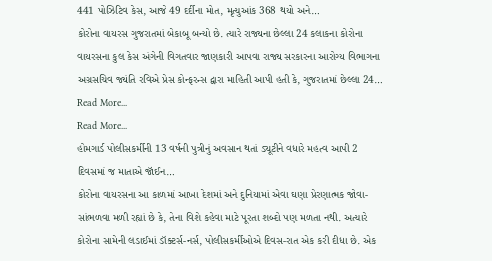441 પોઝિટિવ કેસ, આજે 49 દર્દીના મોત, મૃત્યુઆંક 368 થયો અને…
કોરોના વાયરસ ગુજરાતમાં બેકાબૂ બન્યો છે. ત્યારે રાજ્યના છેલ્લા 24 કલાકના કોરોના વાયરસના કુલ કેસ અંગેની વિગતવાર જાણકારી આપવા રાજ્ય સરકારના આરોગ્ય વિભાગના અગ્રસચિવ જ્યંતિ રવિએ પ્રેસ કોન્ફરન્સ દ્વારા માહિતી આપી હતી કે, ગુજરાતમાં છેલ્લા 24…
Read More...
Read More...
હોમગાર્ડ પોલીસકર્મીની 13 વર્ષની પુત્રીનું અવસાન થતાં ડ્યૂટીને વધારે મહત્વ આપી 2 દિવસમાં જ માતાએ જૉઈન…
કોરોના વાયરસના આ કાળમાં આખા દેશમાં અને દુનિયામાં એવા ઘણા પ્રેરણાત્મક જોવા-સાંભળવા મળી રહ્યાં છે કે, તેના વિશે કહેવા માટે પૂરતા શબ્દો પણ મળતા નથી. અત્યારે કોરોના સામેની લડાઈમાં ડૉક્ટર્સ-નર્સ, પોલીસકર્મીઓએ દિવસ-રાત એક કરી દીધા છે. એક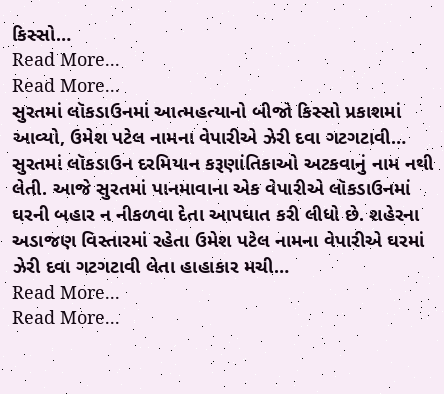કિસ્સો…
Read More...
Read More...
સુરતમાં લૉકડાઉનમાં આત્મહત્યાનો બીજો કિસ્સો પ્રકાશમાં આવ્યો, ઉમેશ પટેલ નામના વેપારીએ ઝેરી દવા ગટગટાવી…
સુરતમાં લૉકડાઉન દરમિયાન કરૂણાંતિકાઓ અટકવાનું નામ નથી લેતી. આજે સુરતમાં પાનમાવાના એક વેપારીએ લૉકડાઉનમાં ઘરની બહાર ન નીકળવા દેતા આપઘાત કરી લીધો છે. શહેરના અડાજણ વિસ્તારમાં રહેતા ઉમેશ પટેલ નામના વેપારીએ ઘરમાં ઝેરી દવા ગટગટાવી લેતા હાહાકાર મચી…
Read More...
Read More...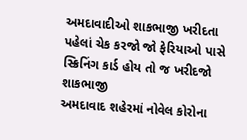અમદાવાદીઓ શાકભાજી ખરીદતા પહેલાં ચેક કરજો જો ફેરિયાઓ પાસે સ્ક્રિનિંગ કાર્ડ હોય તો જ ખરીદજો શાકભાજી
અમદાવાદ શહેરમાં નોવેલ કોરોના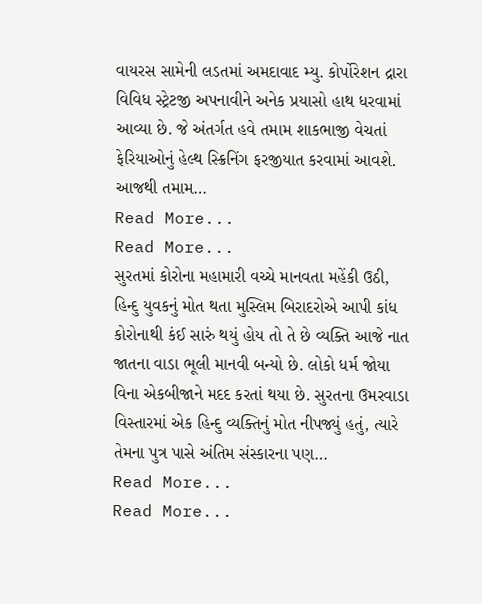વાયરસ સામેની લડતમાં અમદાવાદ મ્યુ. કોર્પોરેશન દ્રારા વિવિધ સ્ટ્રેટજી અપનાવીને અનેક પ્રયાસો હાથ ધરવામાં આવ્યા છે. જે અંતર્ગત હવે તમામ શાકભાજી વેચતાં ફેરિયાઓનું હેલ્થ સ્ક્રિનિંગ ફરજીયાત કરવામાં આવશે. આજથી તમામ…
Read More...
Read More...
સુરતમાં કોરોના મહામારી વચ્ચે માનવતા મહેંકી ઉઠી, હિન્દુ યુવકનું મોત થતા મુસ્લિમ બિરાદરોએ આપી કાંધ
કોરોનાથી કંઈ સારું થયું હોય તો તે છે વ્યક્તિ આજે નાત જાતના વાડા ભૂલી માનવી બન્યો છે. લોકો ધર્મ જોયા વિના એકબીજાને મદદ કરતાં થયા છે. સુરતના ઉમરવાડા વિસ્તારમાં એક હિન્દુ વ્યક્તિનું મોત નીપજ્યું હતું, ત્યારે તેમના પુત્ર પાસે અંતિમ સંસ્કારના પણ…
Read More...
Read More...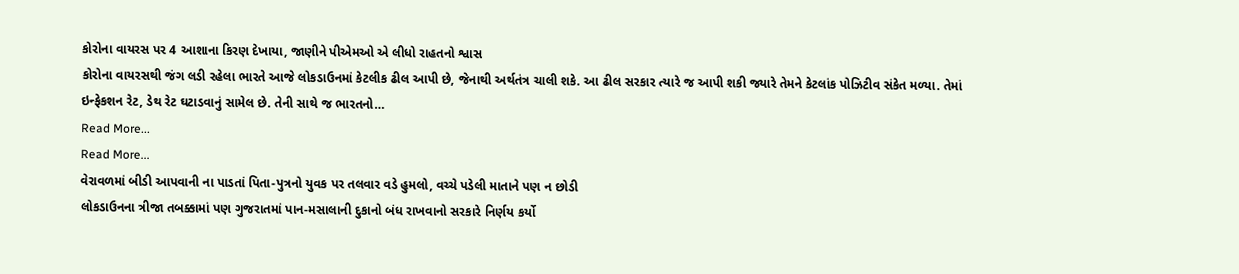કોરોના વાયરસ પર 4 આશાના કિરણ દેખાયા, જાણીને પીએમઓ એ લીધો રાહતનો શ્વાસ
કોરોના વાયરસથી જંગ લડી રહેલા ભારતે આજે લોકડાઉનમાં કેટલીક ઢીલ આપી છે, જેનાથી અર્થતંત્ર ચાલી શકે. આ ઢીલ સરકાર ત્યારે જ આપી શકી જ્યારે તેમને કેટલાંક પોઝિટીવ સંકેત મળ્યા. તેમાં ઇન્ફેકશન રેટ, ડેથ રેટ ઘટાડવાનું સામેલ છે. તેની સાથે જ ભારતનો…
Read More...
Read More...
વેરાવળમાં બીડી આપવાની ના પાડતાં પિતા-પુત્રનો યુવક પર તલવાર વડે હુમલો, વચ્ચે પડેલી માતાને પણ ન છોડી
લોકડાઉનના ત્રીજા તબક્કામાં પણ ગુજરાતમાં પાન-મસાલાની દુકાનો બંધ રાખવાનો સરકારે નિર્ણય કર્યો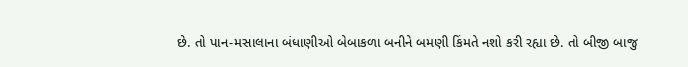છે. તો પાન-મસાલાના બંધાણીઓ બેબાકળા બનીને બમણી કિંમતે નશો કરી રહ્યા છે. તો બીજી બાજુ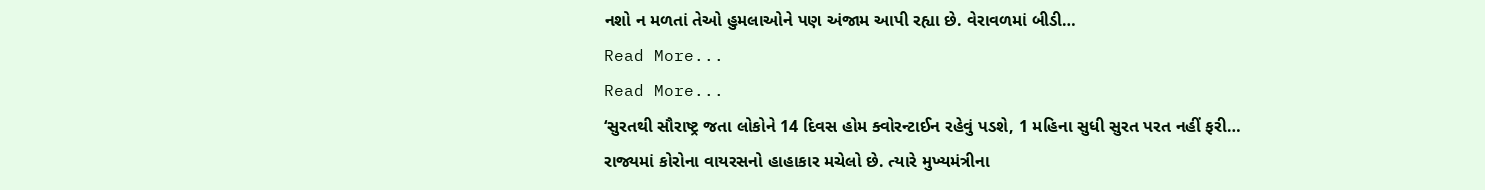નશો ન મળતાં તેઓ હુમલાઓને પણ અંજામ આપી રહ્યા છે. વેરાવળમાં બીડી…
Read More...
Read More...
‘સુરતથી સૌરાષ્ટ્ર જતા લોકોને 14 દિવસ હોમ ક્વોરન્ટાઈન રહેવું પડશે, 1 મહિના સુધી સુરત પરત નહીં ફરી…
રાજ્યમાં કોરોના વાયરસનો હાહાકાર મચેલો છે. ત્યારે મુખ્યમંત્રીના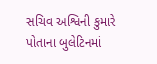સચિવ અશ્વિની કુમારે પોતાના બુલેટિનમાં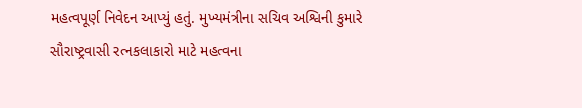મહત્વપૂર્ણ નિવેદન આપ્યું હતું. મુખ્યમંત્રીના સચિવ અશ્વિની કુમારે સૌરાષ્ટ્રવાસી રત્નકલાકારો માટે મહત્વના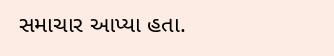સમાચાર આપ્યા હતા.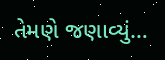તેમણે જણાવ્યું…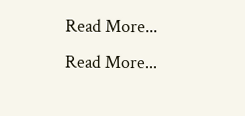Read More...
Read More...